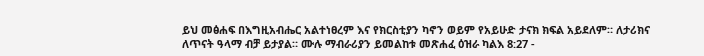ይህ መፅሐፍ በእግዚአብሔር አልተነፀረም እና የክርስቲያን ካኖን ወይም የአይሁድ ታናክ ክፍል አይደለም። ለታሪክና ለጥናት ዓላማ ብቻ ይታያል። ሙሉ ማብራሪያን ይመልከቱ መጽሐፈ ዕዝራ ካልእ 8:27 -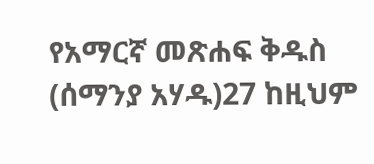የአማርኛ መጽሐፍ ቅዱስ (ሰማንያ አሃዱ)27 ከዚህም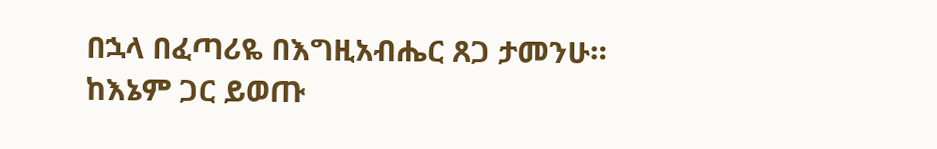በኋላ በፈጣሪዬ በእግዚአብሔር ጸጋ ታመንሁ። ከእኔም ጋር ይወጡ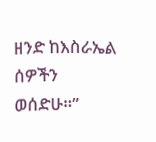ዘንድ ከእስራኤል ሰዎችን ወሰድሁ።”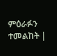ምዕራፉን ተመልከት |